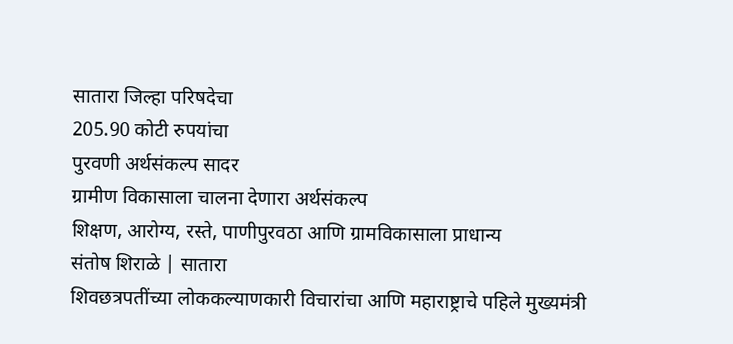सातारा जिल्हा परिषदेचा
205.90 कोटी रुपयांचा
पुरवणी अर्थसंकल्प सादर
ग्रामीण विकासाला चालना देणारा अर्थसंकल्प
शिक्षण, आरोग्य, रस्ते, पाणीपुरवठा आणि ग्रामविकासाला प्राधान्य
संतोष शिराळे | सातारा
शिवछत्रपतींच्या लोककल्याणकारी विचारांचा आणि महाराष्ट्राचे पहिले मुख्यमंत्री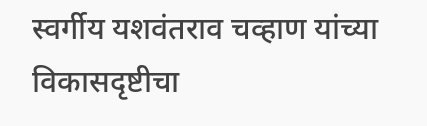स्वर्गीय यशवंतराव चव्हाण यांच्या विकासदृष्टीचा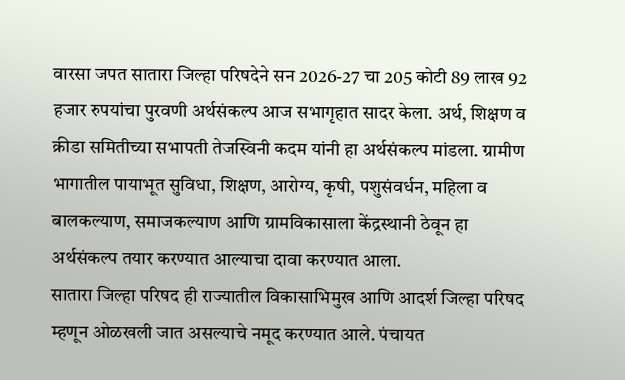वारसा जपत सातारा जिल्हा परिषदेने सन 2026-27 चा 205 कोटी 89 लाख 92 हजार रुपयांचा पुरवणी अर्थसंकल्प आज सभागृहात सादर केला. अर्थ, शिक्षण व क्रीडा समितीच्या सभापती तेजस्विनी कदम यांनी हा अर्थसंकल्प मांडला. ग्रामीण भागातील पायाभूत सुविधा, शिक्षण, आरोग्य, कृषी, पशुसंवर्धन, महिला व बालकल्याण, समाजकल्याण आणि ग्रामविकासाला केंद्रस्थानी ठेवून हा अर्थसंकल्प तयार करण्यात आल्याचा दावा करण्यात आला.
सातारा जिल्हा परिषद ही राज्यातील विकासाभिमुख आणि आदर्श जिल्हा परिषद म्हणून ओळखली जात असल्याचे नमूद करण्यात आले. पंचायत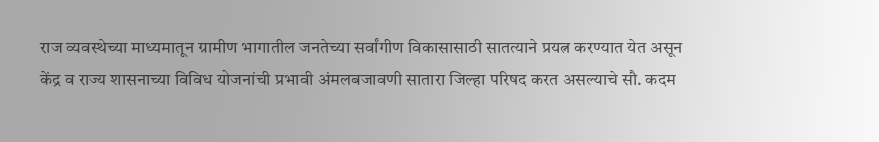राज व्यवस्थेच्या माध्यमातून ग्रामीण भागातील जनतेच्या सर्वांगीण विकासासाठी सातत्याने प्रयत्न करण्यात येत असून केंद्र व राज्य शासनाच्या विविध योजनांची प्रभावी अंमलबजावणी सातारा जिल्हा परिषद करत असल्याचे सौ. कदम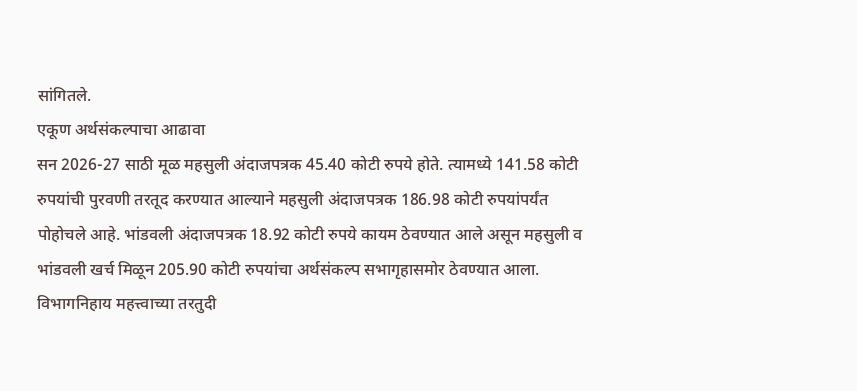सांगितले.
एकूण अर्थसंकल्पाचा आढावा
सन 2026-27 साठी मूळ महसुली अंदाजपत्रक 45.40 कोटी रुपये होते. त्यामध्ये 141.58 कोटी रुपयांची पुरवणी तरतूद करण्यात आल्याने महसुली अंदाजपत्रक 186.98 कोटी रुपयांपर्यंत पोहोचले आहे. भांडवली अंदाजपत्रक 18.92 कोटी रुपये कायम ठेवण्यात आले असून महसुली व भांडवली खर्च मिळून 205.90 कोटी रुपयांचा अर्थसंकल्प सभागृहासमोर ठेवण्यात आला.
विभागनिहाय महत्त्वाच्या तरतुदी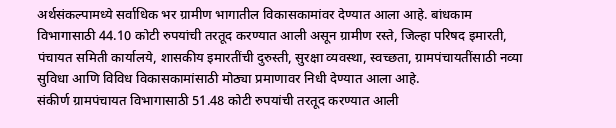अर्थसंकल्पामध्ये सर्वाधिक भर ग्रामीण भागातील विकासकामांवर देण्यात आला आहे. बांधकाम विभागासाठी 44.10 कोटी रुपयांची तरतूद करण्यात आली असून ग्रामीण रस्ते, जिल्हा परिषद इमारती, पंचायत समिती कार्यालये, शासकीय इमारतींची दुरुस्ती, सुरक्षा व्यवस्था, स्वच्छता, ग्रामपंचायतींसाठी नव्या सुविधा आणि विविध विकासकामांसाठी मोठ्या प्रमाणावर निधी देण्यात आला आहे.
संकीर्ण ग्रामपंचायत विभागासाठी 51.48 कोटी रुपयांची तरतूद करण्यात आली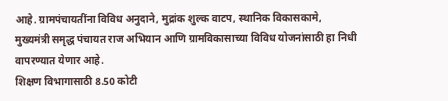आहे. ग्रामपंचायतींना विविध अनुदाने, मुद्रांक शुल्क वाटप, स्थानिक विकासकामे, मुख्यमंत्री समृद्ध पंचायत राज अभियान आणि ग्रामविकासाच्या विविध योजनांसाठी हा निधी वापरण्यात येणार आहे.
शिक्षण विभागासाठी 8.50 कोटी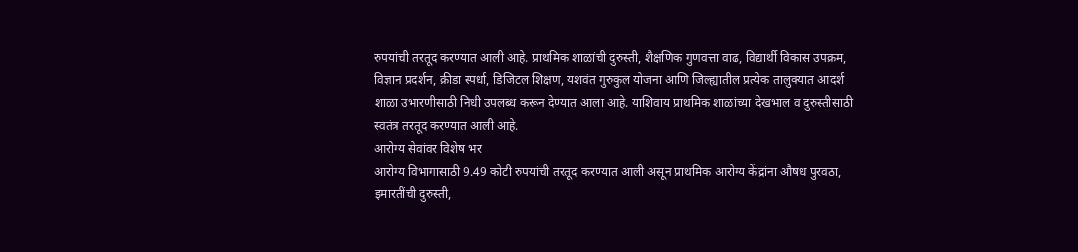रुपयांची तरतूद करण्यात आली आहे. प्राथमिक शाळांची दुरुस्ती, शैक्षणिक गुणवत्ता वाढ, विद्यार्थी विकास उपक्रम, विज्ञान प्रदर्शन, क्रीडा स्पर्धा, डिजिटल शिक्षण, यशवंत गुरुकुल योजना आणि जिल्ह्यातील प्रत्येक तालुक्यात आदर्श शाळा उभारणीसाठी निधी उपलब्ध करून देण्यात आला आहे. याशिवाय प्राथमिक शाळांच्या देखभाल व दुरुस्तीसाठी स्वतंत्र तरतूद करण्यात आली आहे.
आरोग्य सेवांवर विशेष भर
आरोग्य विभागासाठी 9.49 कोटी रुपयांची तरतूद करण्यात आली असून प्राथमिक आरोग्य केंद्रांना औषध पुरवठा, इमारतींची दुरुस्ती,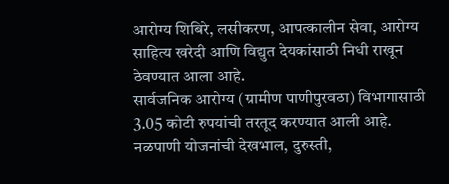आरोग्य शिबिरे, लसीकरण, आपत्कालीन सेवा, आरोग्य साहित्य खरेदी आणि विद्युत देयकांसाठी निधी राखून ठेवण्यात आला आहे.
सार्वजनिक आरोग्य (ग्रामीण पाणीपुरवठा) विभागासाठी 3.05 कोटी रुपयांची तरतूद करण्यात आली आहे. नळपाणी योजनांची देखभाल, दुरुस्ती,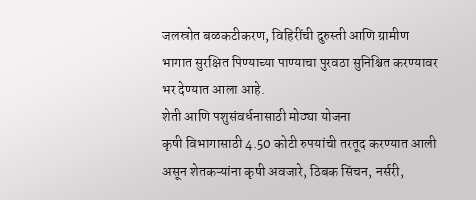जलस्रोत बळकटीकरण, विहिरींची दुरुस्ती आणि ग्रामीण भागात सुरक्षित पिण्याच्या पाण्याचा पुरवठा सुनिश्चित करण्यावर भर देण्यात आला आहे.
शेती आणि पशुसंवर्धनासाठी मोठ्या योजना
कृषी विभागासाठी 4.50 कोटी रुपयांची तरतूद करण्यात आली असून शेतकऱ्यांना कृषी अवजारे, ठिबक सिंचन, नर्सरी,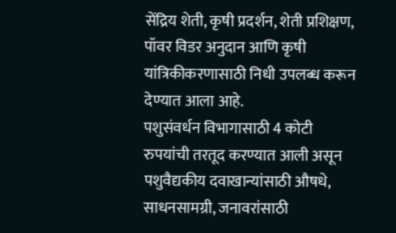सेंद्रिय शेती, कृषी प्रदर्शन, शेती प्रशिक्षण, पॉवर विडर अनुदान आणि कृषी यांत्रिकीकरणासाठी निधी उपलब्ध करून देण्यात आला आहे.
पशुसंवर्धन विभागासाठी 4 कोटी रुपयांची तरतूद करण्यात आली असून पशुवैद्यकीय दवाखान्यांसाठी औषधे, साधनसामग्री, जनावरांसाठी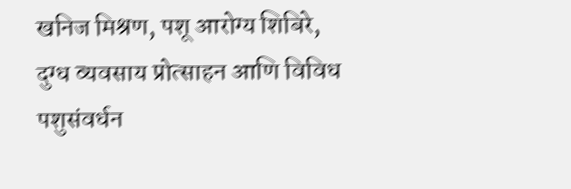खनिज मिश्रण, पशू आरोग्य शिबिरे, दुग्ध व्यवसाय प्रोत्साहन आणि विविध पशुसंवर्धन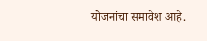योजनांचा समावेश आहे.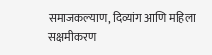समाजकल्याण, दिव्यांग आणि महिला सक्षमीकरण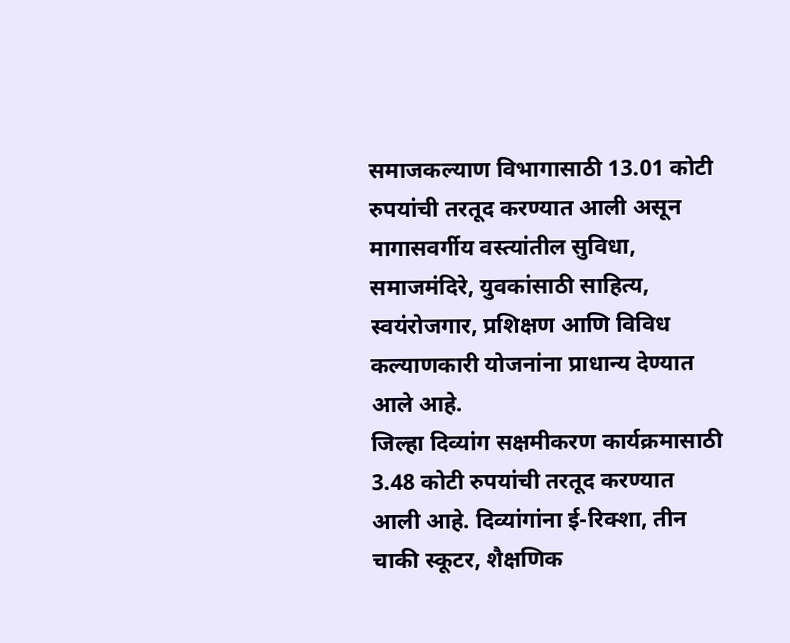समाजकल्याण विभागासाठी 13.01 कोटी रुपयांची तरतूद करण्यात आली असून मागासवर्गीय वस्त्यांतील सुविधा, समाजमंदिरे, युवकांसाठी साहित्य, स्वयंरोजगार, प्रशिक्षण आणि विविध कल्याणकारी योजनांना प्राधान्य देण्यात आले आहे.
जिल्हा दिव्यांग सक्षमीकरण कार्यक्रमासाठी 3.48 कोटी रुपयांची तरतूद करण्यात आली आहे. दिव्यांगांना ई-रिक्शा, तीन चाकी स्कूटर, शैक्षणिक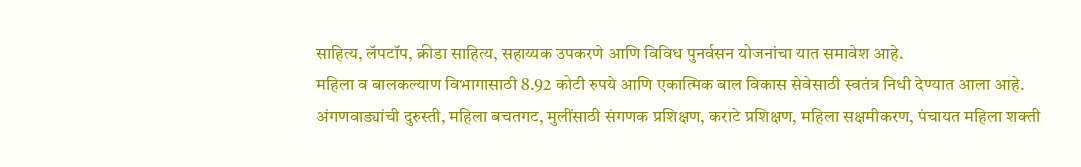साहित्य, लॅपटॉप, क्रीडा साहित्य, सहाय्यक उपकरणे आणि विविध पुनर्वसन योजनांचा यात समावेश आहे.
महिला व बालकल्याण विभागासाठी 8.92 कोटी रुपये आणि एकात्मिक बाल विकास सेवेसाठी स्वतंत्र निधी देण्यात आला आहे. अंगणवाड्यांची दुरुस्ती, महिला बचतगट, मुलींसाठी संगणक प्रशिक्षण, कराटे प्रशिक्षण, महिला सक्षमीकरण, पंचायत महिला शक्ती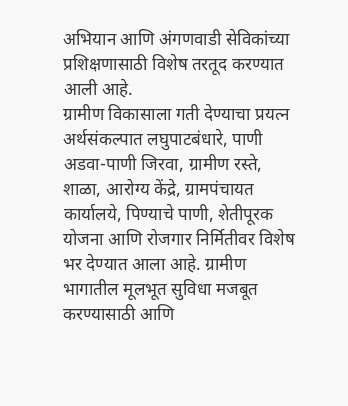अभियान आणि अंगणवाडी सेविकांच्या प्रशिक्षणासाठी विशेष तरतूद करण्यात आली आहे.
ग्रामीण विकासाला गती देण्याचा प्रयत्न
अर्थसंकल्पात लघुपाटबंधारे, पाणी अडवा-पाणी जिरवा, ग्रामीण रस्ते, शाळा, आरोग्य केंद्रे, ग्रामपंचायत कार्यालये, पिण्याचे पाणी, शेतीपूरक योजना आणि रोजगार निर्मितीवर विशेष भर देण्यात आला आहे. ग्रामीण भागातील मूलभूत सुविधा मजबूत करण्यासाठी आणि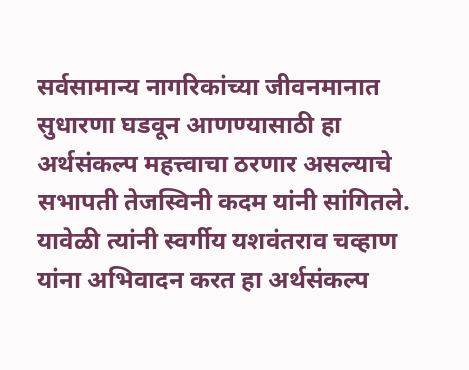सर्वसामान्य नागरिकांच्या जीवनमानात सुधारणा घडवून आणण्यासाठी हा अर्थसंकल्प महत्त्वाचा ठरणार असल्याचे सभापती तेजस्विनी कदम यांनी सांगितले.
यावेळी त्यांनी स्वर्गीय यशवंतराव चव्हाण यांना अभिवादन करत हा अर्थसंकल्प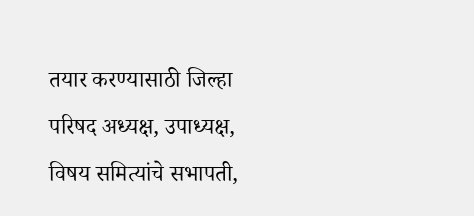तयार करण्यासाठी जिल्हा परिषद अध्यक्ष, उपाध्यक्ष, विषय समित्यांचे सभापती,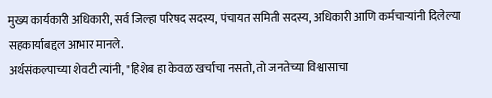मुख्य कार्यकारी अधिकारी, सर्व जिल्हा परिषद सदस्य, पंचायत समिती सदस्य, अधिकारी आणि कर्मचाऱ्यांनी दिलेल्या सहकार्याबद्दल आभार मानले.
अर्थसंकल्पाच्या शेवटी त्यांनी, "हिशेब हा केवळ खर्चाचा नसतो, तो जनतेच्या विश्वासाचा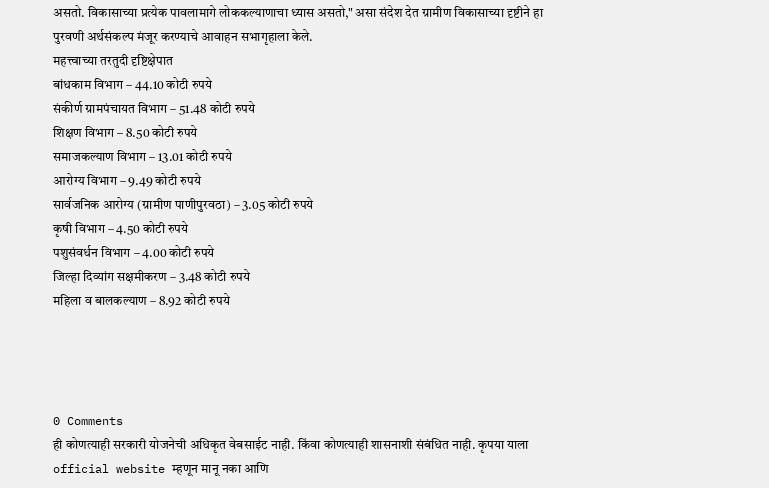असतो. विकासाच्या प्रत्येक पावलामागे लोककल्याणाचा ध्यास असतो," असा संदेश देत ग्रामीण विकासाच्या दृष्टीने हा पुरवणी अर्थसंकल्प मंजूर करण्याचे आवाहन सभागृहाला केले.
महत्त्वाच्या तरतुदी दृष्टिक्षेपात
बांधकाम विभाग – 44.10 कोटी रुपये
संकीर्ण ग्रामपंचायत विभाग – 51.48 कोटी रुपये
शिक्षण विभाग – 8.50 कोटी रुपये
समाजकल्याण विभाग – 13.01 कोटी रुपये
आरोग्य विभाग – 9.49 कोटी रुपये
सार्वजनिक आरोग्य (ग्रामीण पाणीपुरवठा) – 3.05 कोटी रुपये
कृषी विभाग – 4.50 कोटी रुपये
पशुसंवर्धन विभाग – 4.00 कोटी रुपये
जिल्हा दिव्यांग सक्षमीकरण – 3.48 कोटी रुपये
महिला व बालकल्याण – 8.92 कोटी रुपये




0 Comments
ही कोणत्याही सरकारी योजनेची अधिकृत वेबसाईट नाही. किंवा कोणत्याही शासनाशी संबंधित नाही. कृपया याला official website म्हणून मानू नका आणि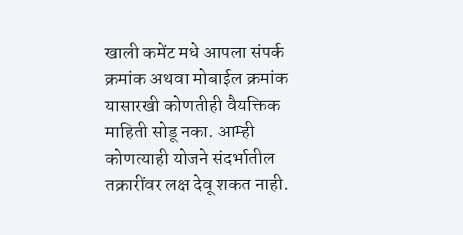खाली कमेंट मधे आपला संपर्क क्रमांक अथवा मोबाईल क्रमांक यासारखी कोणतीही वैयक्तिक माहिती सोडू नका. आम्ही कोणत्याही योजने संदर्भातील तक्रारींवर लक्ष देवू शकत नाही.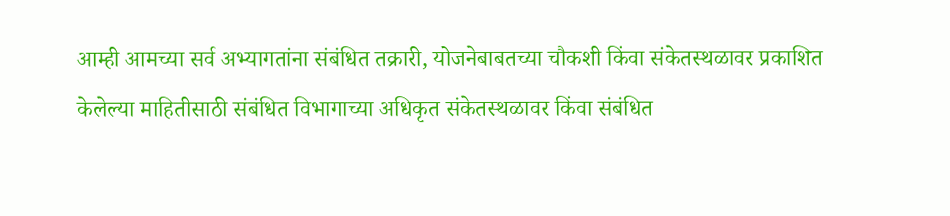आम्ही आमच्या सर्व अभ्यागतांना संबंधित तक्रारी, योजनेबाबतच्या चौकशी किंवा संकेतस्थळावर प्रकाशित केलेल्या माहितीसाठी संबंधित विभागाच्या अधिकृत संकेतस्थळावर किंवा संबंधित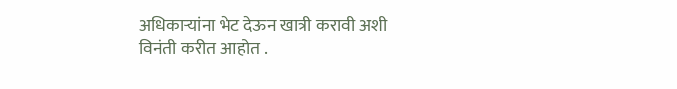अधिकाऱ्यांना भेट देऊन खात्री करावी अशी विनंती करीत आहोत .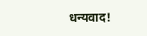धन्यवाद!